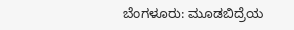ಬೆಂಗಳೂರು: ಮೂಡಬಿದ್ರೆಯ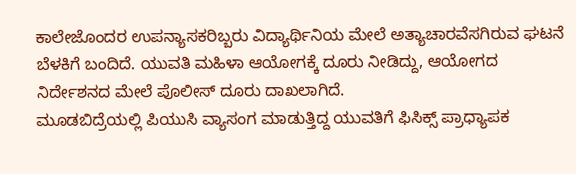ಕಾಲೇಜೊಂದರ ಉಪನ್ಯಾಸಕರಿಬ್ಬರು ವಿದ್ಯಾರ್ಥಿನಿಯ ಮೇಲೆ ಅತ್ಯಾಚಾರವೆಸಗಿರುವ ಘಟನೆ ಬೆಳಕಿಗೆ ಬಂದಿದೆ. ಯುವತಿ ಮಹಿಳಾ ಆಯೋಗಕ್ಕೆ ದೂರು ನೀಡಿದ್ದು, ಆಯೋಗದ ನಿರ್ದೇಶನದ ಮೇಲೆ ಪೊಲೀಸ್ ದೂರು ದಾಖಲಾಗಿದೆ.
ಮೂಡಬಿದ್ರೆಯಲ್ಲಿ ಪಿಯುಸಿ ವ್ಯಾಸಂಗ ಮಾಡುತ್ತಿದ್ದ ಯುವತಿಗೆ ಫಿಸಿಕ್ಸ್ ಪ್ರಾಧ್ಯಾಪಕ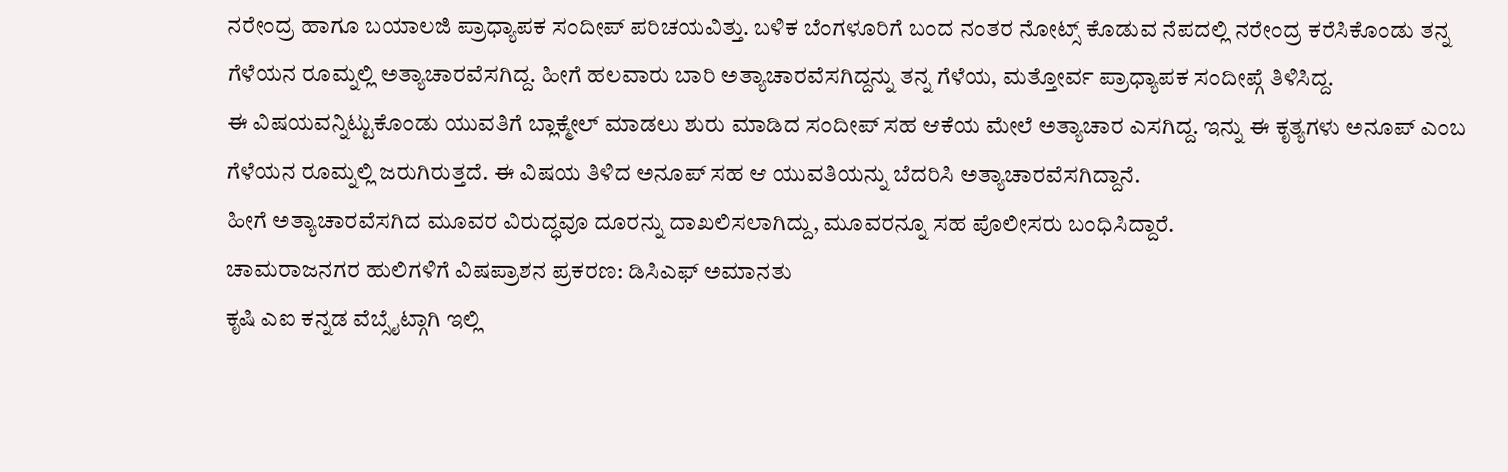ನರೇಂದ್ರ ಹಾಗೂ ಬಯಾಲಜಿ ಪ್ರಾಧ್ಯಾಪಕ ಸಂದೀಪ್ ಪರಿಚಯವಿತ್ತು. ಬಳಿಕ ಬೆಂಗಳೂರಿಗೆ ಬಂದ ನಂತರ ನೋಟ್ಸ್ ಕೊಡುವ ನೆಪದಲ್ಲಿ ನರೇಂದ್ರ ಕರೆಸಿಕೊಂಡು ತನ್ನ ಗೆಳೆಯನ ರೂಮ್ನಲ್ಲಿ ಅತ್ಯಾಚಾರವೆಸಗಿದ್ದ. ಹೀಗೆ ಹಲವಾರು ಬಾರಿ ಅತ್ಯಾಚಾರವೆಸಗಿದ್ದನ್ನು ತನ್ನ ಗೆಳೆಯ, ಮತ್ತೋರ್ವ ಪ್ರಾಧ್ಯಾಪಕ ಸಂದೀಪ್ಗೆ ತಿಳಿಸಿದ್ದ.
ಈ ವಿಷಯವನ್ನಿಟ್ಟುಕೊಂಡು ಯುವತಿಗೆ ಬ್ಲಾಕ್ಮೇಲ್ ಮಾಡಲು ಶುರು ಮಾಡಿದ ಸಂದೀಪ್ ಸಹ ಆಕೆಯ ಮೇಲೆ ಅತ್ಯಾಚಾರ ಎಸಗಿದ್ದ. ಇನ್ನು ಈ ಕೃತ್ಯಗಳು ಅನೂಪ್ ಎಂಬ ಗೆಳೆಯನ ರೂಮ್ನಲ್ಲಿ ಜರುಗಿರುತ್ತದೆ. ಈ ವಿಷಯ ತಿಳಿದ ಅನೂಪ್ ಸಹ ಆ ಯುವತಿಯನ್ನು ಬೆದರಿಸಿ ಅತ್ಯಾಚಾರವೆಸಗಿದ್ದಾನೆ.
ಹೀಗೆ ಅತ್ಯಾಚಾರವೆಸಗಿದ ಮೂವರ ವಿರುದ್ಧವೂ ದೂರನ್ನು ದಾಖಲಿಸಲಾಗಿದ್ದು, ಮೂವರನ್ನೂ ಸಹ ಪೊಲೀಸರು ಬಂಧಿಸಿದ್ದಾರೆ.
ಚಾಮರಾಜನಗರ ಹುಲಿಗಳಿಗೆ ವಿಷಪ್ರಾಶನ ಪ್ರಕರಣ: ಡಿಸಿಎಫ್ ಅಮಾನತು
ಕೃಷಿ ಎಐ ಕನ್ನಡ ವೆಬ್ಸೈಟ್ಗಾಗಿ ಇಲ್ಲಿ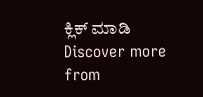ಕ್ಲಿಕ್ ಮಾಡಿ
Discover more from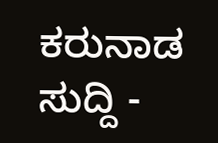ಕರುನಾಡ ಸುದ್ದಿ -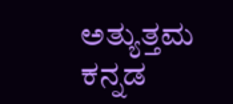ಅತ್ಯುತ್ತಮ ಕನ್ನಡ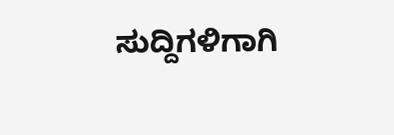ಸುದ್ದಿಗಳಿಗಾಗಿ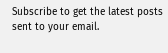Subscribe to get the latest posts sent to your email.